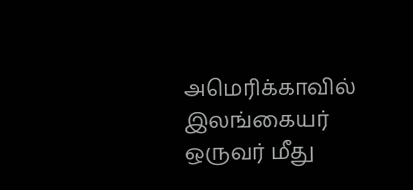அமெரிக்காவில் இலங்கையர் ஒருவர் மீது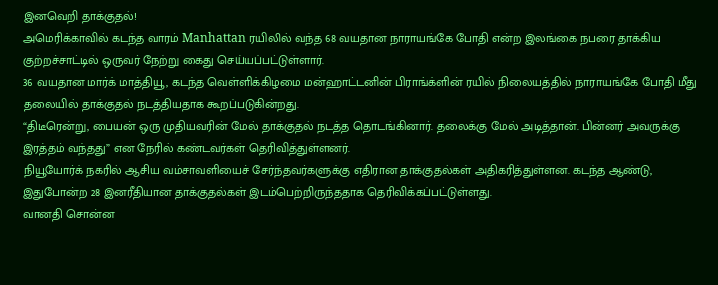இனவெறி தாக்குதல்!
அமெரிக்காவில் கடந்த வாரம் Manhattan ரயிலில் வந்த 68 வயதான நாராயங்கே போதி என்ற இலங்கை நபரை தாக்கிய குற்றச்சாட்டில் ஒருவர் நேற்று கைது செய்யப்பட்டுள்ளார்.
36 வயதான மார்க் மாத்தியூ, கடந்த வெள்ளிக்கிழமை மன்ஹாட்டனின் பிராங்க்ளின் ரயில் நிலையத்தில் நாராயங்கே போதி மீது தலையில் தாக்குதல் நடத்தியதாக கூறப்படுகின்றது.
“திடீரென்று, பையன் ஒரு முதியவரின் மேல் தாக்குதல் நடத்த தொடங்கினார். தலைக்கு மேல் அடித்தான். பின்னர் அவருக்கு இரத்தம் வந்தது” என நேரில் கண்டவர்கள் தெரிவித்துள்ளனர்.
நியூயோர்க் நகரில் ஆசிய வம்சாவளியைச் சேர்ந்தவர்களுக்கு எதிரான தாக்குதல்கள் அதிகரித்துள்ளன. கடந்த ஆண்டு, இதுபோன்ற 28 இனரீதியான தாக்குதல்கள் இடம்பெற்றிருந்ததாக தெரிவிக்கப்பட்டுள்ளது.
வானதி சொன்ன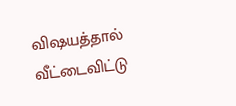விஷயத்தால் வீட்டைவிட்டு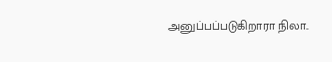அனுப்பப்படுகிறாரா நிலா..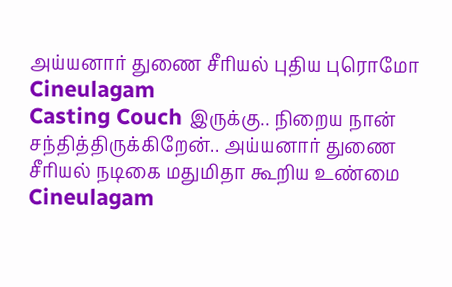அய்யனார் துணை சீரியல் புதிய புரொமோ Cineulagam
Casting Couch இருக்கு.. நிறைய நான் சந்தித்திருக்கிறேன்.. அய்யனார் துணை சீரியல் நடிகை மதுமிதா கூறிய உண்மை Cineulagam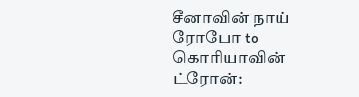சீனாவின் நாய் ரோபோ to கொரியாவின் ட்ரோன்: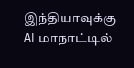இந்தியாவுக்கு AI மாநாட்டில்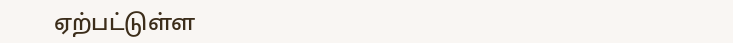ஏற்பட்டுள்ள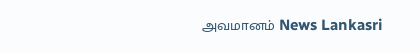அவமானம் News Lankasri